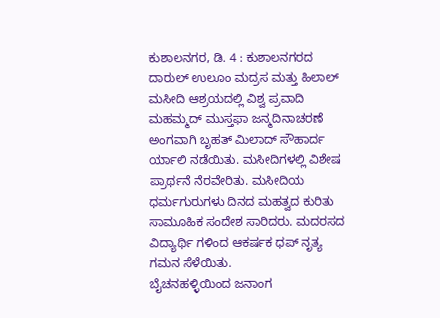ಕುಶಾಲನಗರ, ಡಿ. 4 : ಕುಶಾಲನಗರದ ದಾರುಲ್ ಉಲೂಂ ಮದ್ರಸ ಮತ್ತು ಹಿಲಾಲ್ ಮಸೀದಿ ಆಶ್ರಯದಲ್ಲಿ ವಿಶ್ವ ಪ್ರವಾದಿ ಮಹಮ್ಮದ್ ಮುಸ್ತಫಾ ಜನ್ಮದಿನಾಚರಣೆ ಅಂಗವಾಗಿ ಬೃಹತ್ ಮಿಲಾದ್ ಸೌಹಾರ್ದ ರ್ಯಾಲಿ ನಡೆಯಿತು. ಮಸೀದಿಗಳಲ್ಲಿ ವಿಶೇಷ ಪ್ರಾರ್ಥನೆ ನೆರವೇರಿತು. ಮಸೀದಿಯ ಧರ್ಮಗುರುಗಳು ದಿನದ ಮಹತ್ವದ ಕುರಿತು ಸಾಮೂಹಿಕ ಸಂದೇಶ ಸಾರಿದರು. ಮದರಸದ ವಿದ್ಯಾರ್ಥಿ ಗಳಿಂದ ಆಕರ್ಷಕ ಧಪ್ ನೃತ್ಯ ಗಮನ ಸೆಳೆಯಿತು.
ಬೈಚನಹಳ್ಳಿಯಿಂದ ಜನಾಂಗ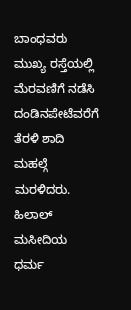ಬಾಂಧವರು ಮುಖ್ಯ ರಸ್ತೆಯಲ್ಲಿ ಮೆರವಣಿಗೆ ನಡೆಸಿ ದಂಡಿನಪೇಟೆವರೆಗೆ ತೆರಳಿ ಶಾದಿ ಮಹಲ್ಗೆ ಮರಳಿದರು.
ಹಿಲಾಲ್ ಮಸೀದಿಯ ಧರ್ಮ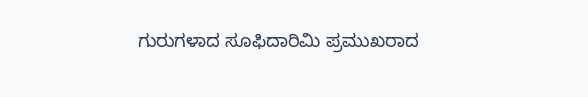ಗುರುಗಳಾದ ಸೂಫಿದಾರಿಮಿ ಪ್ರಮುಖರಾದ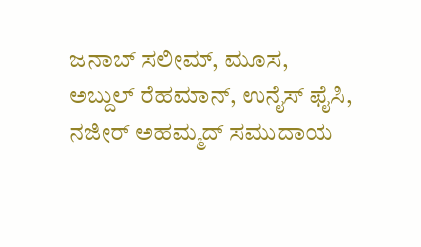ಜನಾಬ್ ಸಲೀಮ್, ಮೂಸ, ಅಬ್ದುಲ್ ರೆಹಮಾನ್, ಉನೈಸ್ ಫೈಸಿ, ನಜೀರ್ ಅಹಮ್ಮದ್ ಸಮುದಾಯ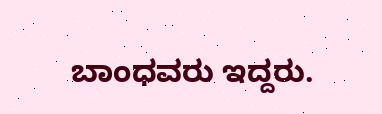ಬಾಂಧವರು ಇದ್ದರು.